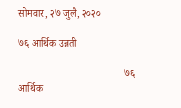सोमवार, २७ जुलै, २०२०

७६ आर्थिक उन्नती

                                         ७६ आर्थिक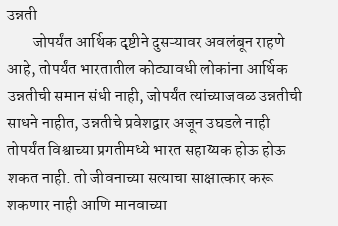उन्नती
        जोपर्यंत आर्थिक दृष्टीने दुसऱ्यावर अवलंबून राहणे आहे, तोपर्यंत भारतातील कोट्यावधी लोकांना आर्थिक उन्नतीची समान संधी नाही, जोपर्यंत त्यांच्याजवळ उन्नतीची साधने नाहीत, उन्नतीचे प्रवेशद्वार अजून उघडले नाही तोपर्यंत विश्वाच्या प्रगतीमध्ये भारत सहाय्यक होऊ होऊ शकत नाही. तो जीवनाच्या सत्याचा साक्षात्कार करू शकणार नाही आणि मानवाच्या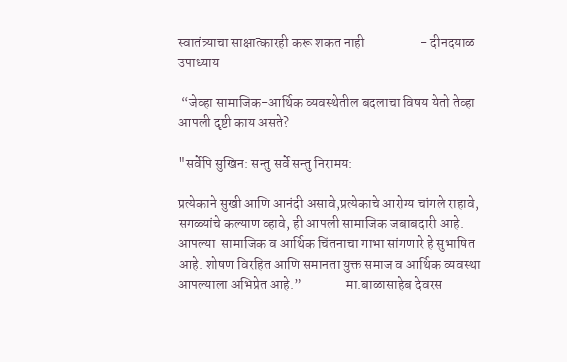स्वातंत्र्याचा साक्षात्कारही करू शकत नाही                    - दीनदयाळ उपाध्याय

 “जेव्हा सामाजिक-आर्थिक व्यवस्थेतील बदलाचा विषय येतो तेव्हा आपली दृष्टी काय असते?

"सर्वेपि सुखिन: सन्तु सर्वे सन्तु निरामय:

प्रत्येकाने सुखी आणि आनंदी असावे,प्रत्येकाचे आरोग्य चांगले राहावे, सगळ्यांचे कल्याण व्हावे, ही आपली सामाजिक जबाबदारी आहे. आपल्या  सामाजिक व आर्थिक चिंतनाचा गाभा सांगणारे हे सुभाषित आहे. शोषण विरहित आणि समानता युक्त समाज व आर्थिक व्यवस्था आपल्याला अभिप्रेत आहे.”                मा.बाळासाहेब देवरस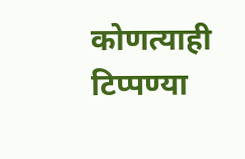कोणत्याही टिप्पण्‍या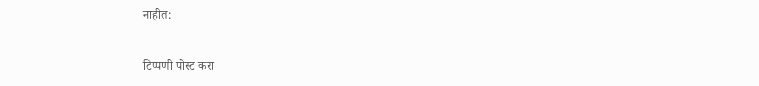नाहीत:

टिप्पणी पोस्ट करा